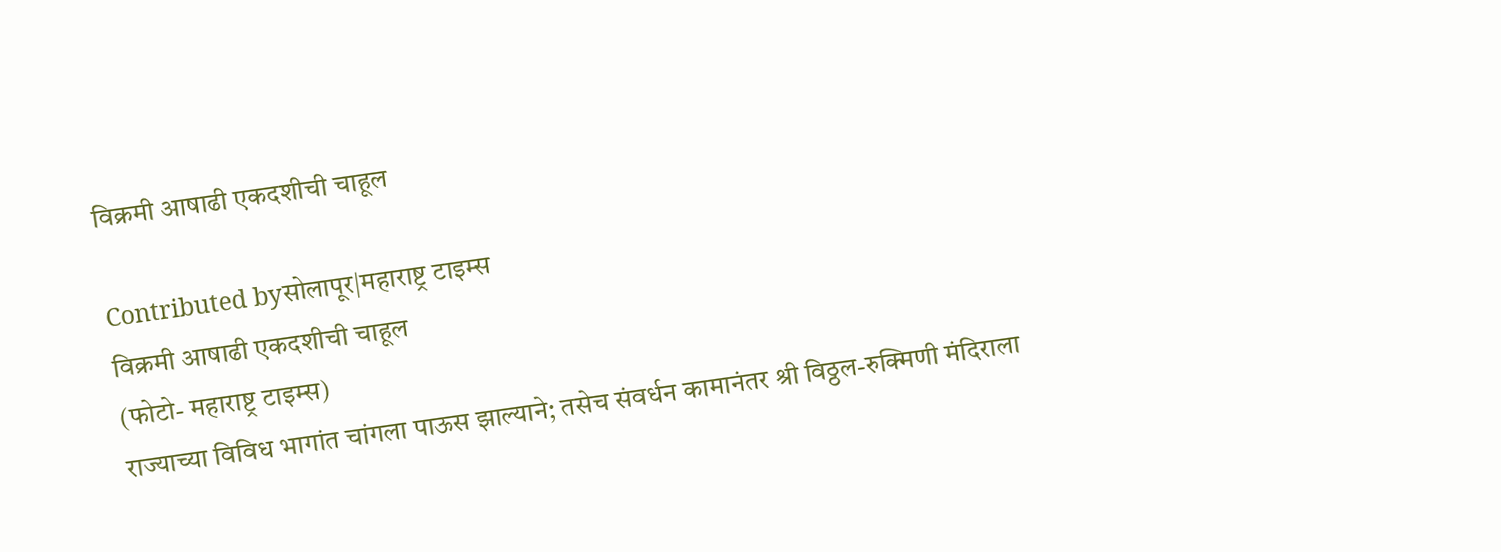विक्रमी आषाढी एकदशीची चाहूल

Contributed byसोलापूर|महाराष्ट्र टाइम्स
विक्रमी आषाढी एकदशीची चाहूल
(फोटो- महाराष्ट्र टाइम्स)
राज्याच्या विविध भागांत चांगला पाऊस झाल्याने; तसेच संवर्धन कामानंतर श्री विठ्ठल-रुक्मिणी मंदिराला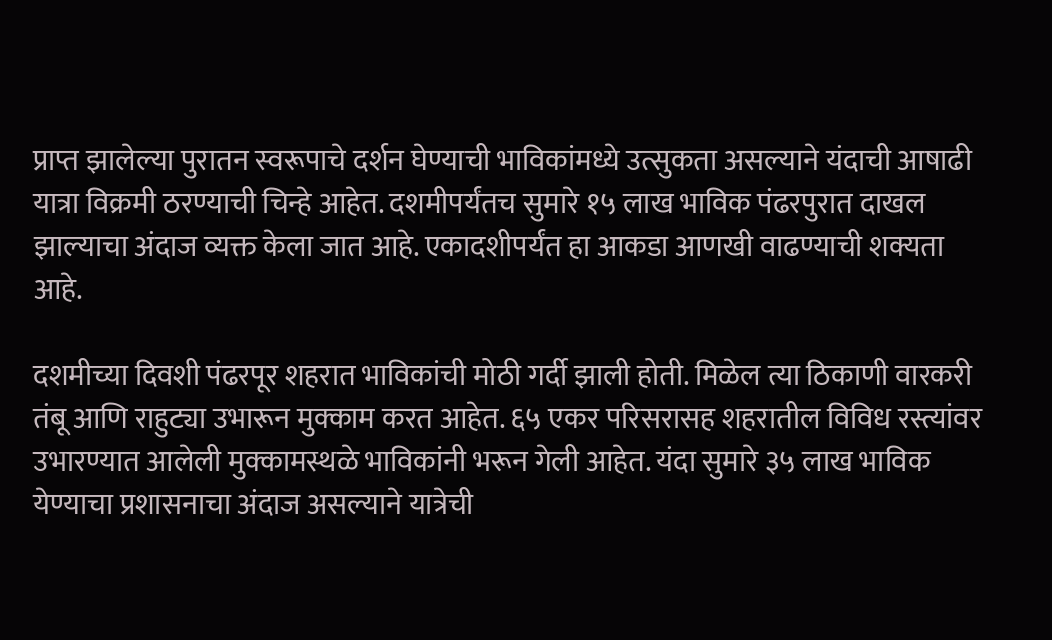प्राप्त झालेल्या पुरातन स्वरूपाचे दर्शन घेण्याची भाविकांमध्ये उत्सुकता असल्याने यंदाची आषाढी यात्रा विक्रमी ठरण्याची चिन्हे आहेत. दशमीपर्यंतच सुमारे १५ लाख भाविक पंढरपुरात दाखल झाल्याचा अंदाज व्यक्त केला जात आहे. एकादशीपर्यंत हा आकडा आणखी वाढण्याची शक्यता आहे.

दशमीच्या दिवशी पंढरपूर शहरात भाविकांची मोठी गर्दी झाली होती. मिळेल त्या ठिकाणी वारकरी तंबू आणि राहुट्या उभारून मुक्काम करत आहेत. ६५ एकर परिसरासह शहरातील विविध रस्त्यांवर उभारण्यात आलेली मुक्कामस्थळे भाविकांनी भरून गेली आहेत. यंदा सुमारे ३५ लाख भाविक येण्याचा प्रशासनाचा अंदाज असल्याने यात्रेची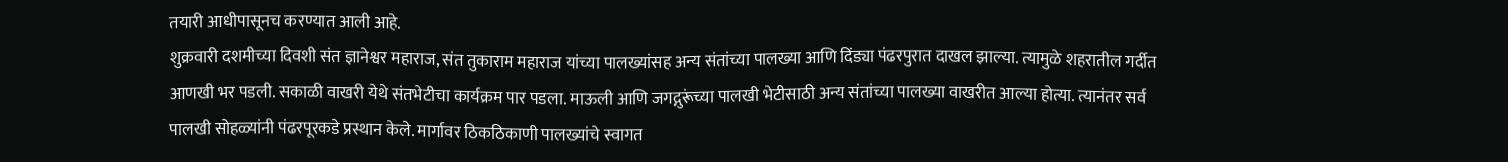तयारी आधीपासूनच करण्यात आली आहे.
शुक्रवारी दशमीच्या दिवशी संत ज्ञानेश्वर महाराज, संत तुकाराम महाराज यांच्या पालख्यांसह अन्य संतांच्या पालख्या आणि दिंड्या पंढरपुरात दाखल झाल्या. त्यामुळे शहरातील गर्दीत आणखी भर पडली. सकाळी वाखरी येथे संतभेटीचा कार्यक्रम पार पडला. माऊली आणि जगद्गुरूंच्या पालखी भेटीसाठी अन्य संतांच्या पालख्या वाखरीत आल्या होत्या. त्यानंतर सर्व पालखी सोहळ्यांनी पंढरपूरकडे प्रस्थान केले. मार्गावर ठिकठिकाणी पालख्यांचे स्वागत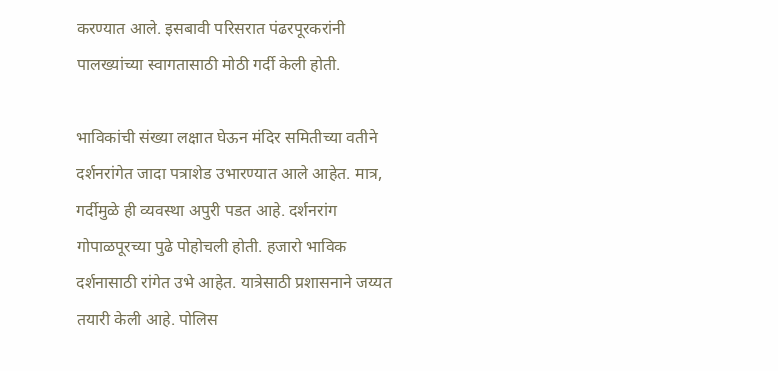करण्यात आले. इसबावी परिसरात पंढरपूरकरांनी पालख्यांच्या स्वागतासाठी मोठी गर्दी केली होती.

भाविकांची संख्या लक्षात घेऊन मंदिर समितीच्या वतीने दर्शनरांगेत जादा पत्राशेड उभारण्यात आले आहेत. मात्र, गर्दीमुळे ही व्यवस्था अपुरी पडत आहे. दर्शनरांग गोपाळपूरच्या पुढे पोहोचली होती. हजारो भाविक दर्शनासाठी रांगेत उभे आहेत. यात्रेसाठी प्रशासनाने जय्यत तयारी केली आहे. पोलिस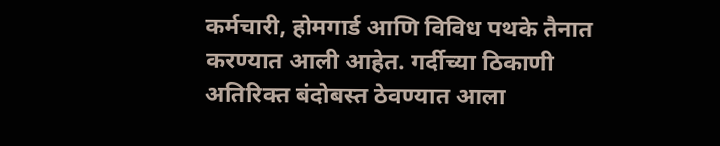कर्मचारी, होमगार्ड आणि विविध पथके तैनात करण्यात आली आहेत. गर्दीच्या ठिकाणी अतिरिक्त बंदोबस्त ठेवण्यात आला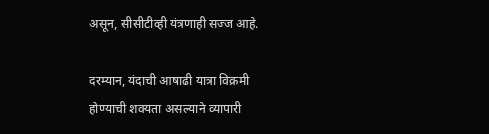असून, सीसीटीव्ही यंत्रणाही सज्ज आहे.

दरम्यान, यंदाची आषाढी यात्रा विक्रमी होण्याची शक्यता असल्याने व्यापारी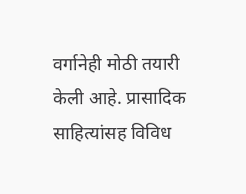वर्गानेही मोठी तयारी केली आहे. प्रासादिक साहित्यांसह विविध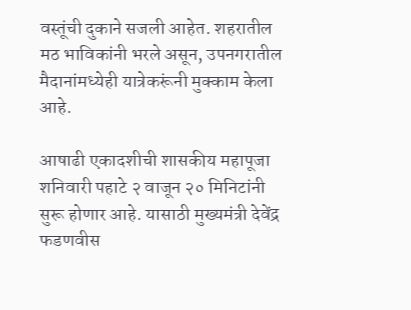वस्तूंची दुकाने सजली आहेत. शहरातील मठ भाविकांनी भरले असून, उपनगरातील मैदानांमध्येही यात्रेकरूंनी मुक्काम केला आहे.

आषाढी एकादशीची शासकीय महापूजा शनिवारी पहाटे २ वाजून २० मिनिटांनी सुरू होणार आहे. यासाठी मुख्यमंत्री देवेंद्र फडणवीस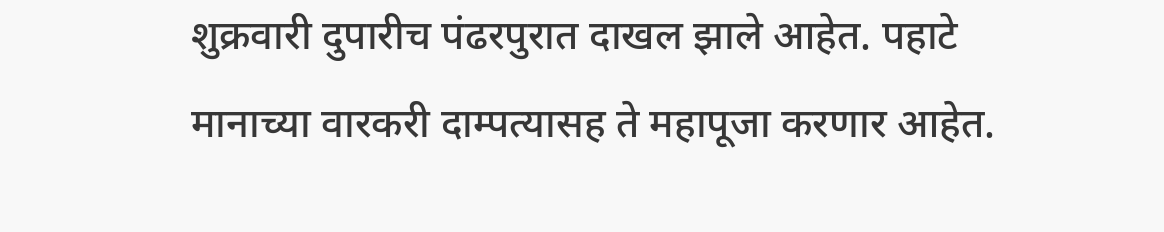शुक्रवारी दुपारीच पंढरपुरात दाखल झाले आहेत. पहाटे मानाच्या वारकरी दाम्पत्यासह ते महापूजा करणार आहेत.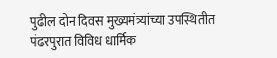पुढील दोन दिवस मुख्यमंत्र्यांच्या उपस्थितीत पंढरपुरात विविध धार्मिक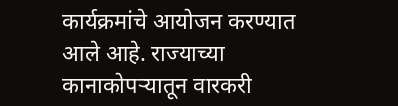कार्यक्रमांचे आयोजन करण्यात आले आहे. राज्याच्या कानाकोपऱ्यातून वारकरी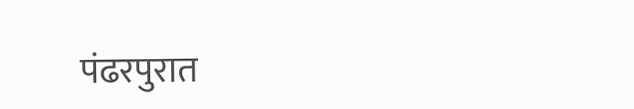पंढरपुरात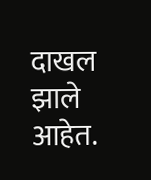दाखल झाले आहेत.